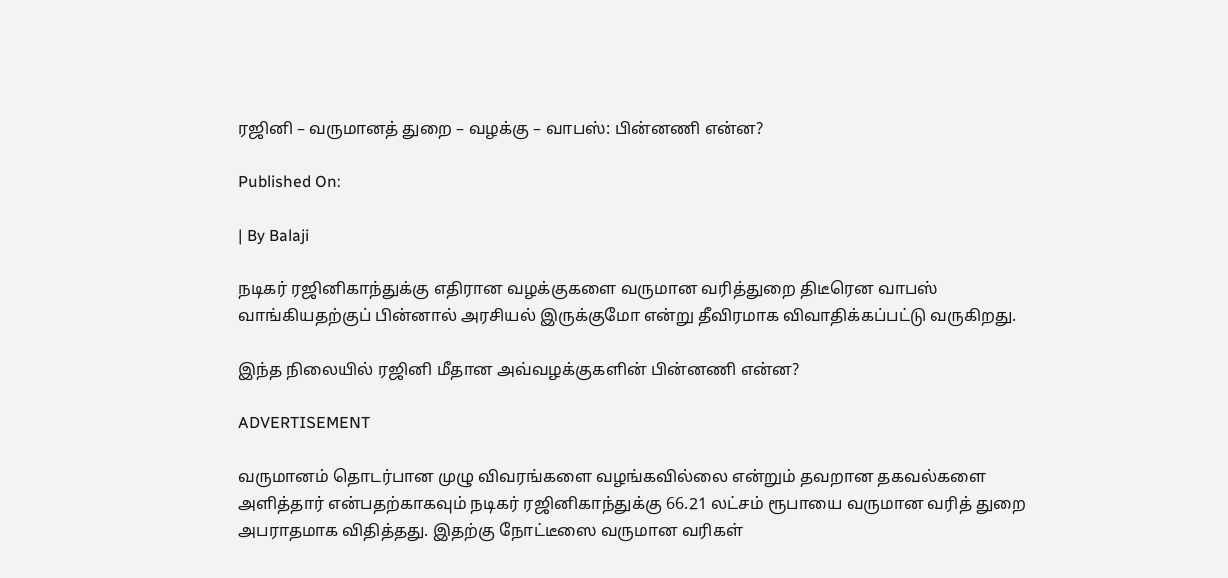ரஜினி – வருமானத் துறை – வழக்கு – வாபஸ்: பின்னணி என்ன?

Published On:

| By Balaji

நடிகர் ரஜினிகாந்துக்கு எதிரான வழக்குகளை வருமான வரித்துறை திடீரென வாபஸ் வாங்கியதற்குப் பின்னால் அரசியல் இருக்குமோ என்று தீவிரமாக விவாதிக்கப்பட்டு வருகிறது.

இந்த நிலையில் ரஜினி மீதான அவ்வழக்குகளின் பின்னணி என்ன?

ADVERTISEMENT

வருமானம் தொடர்பான முழு விவரங்களை வழங்கவில்லை என்றும் தவறான தகவல்களை அளித்தார் என்பதற்காகவும் நடிகர் ரஜினிகாந்துக்கு 66.21 லட்சம் ரூபாயை வருமான வரித் துறை அபராதமாக விதித்தது. இதற்கு நோட்டீஸை வருமான வரிகள்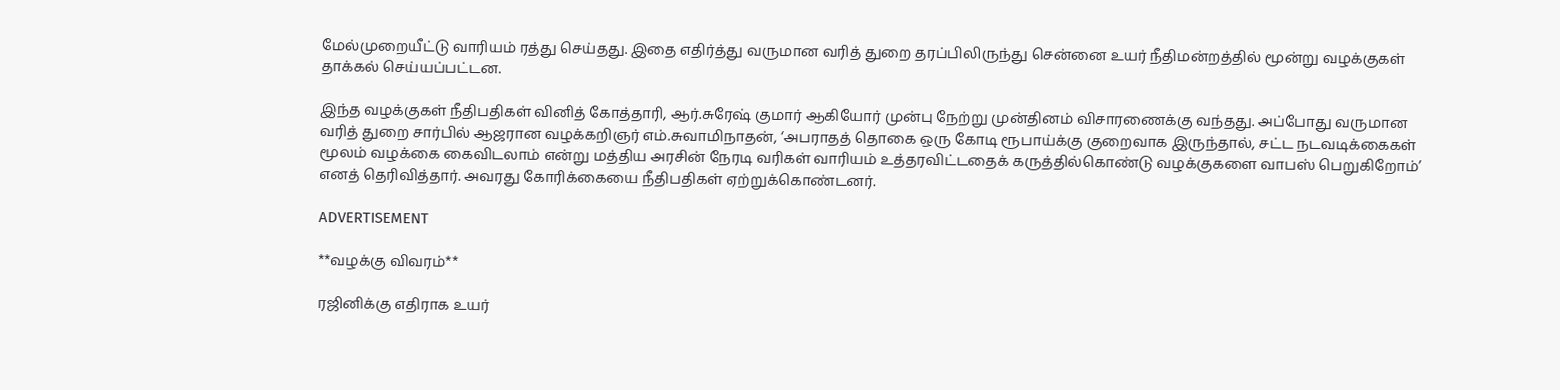மேல்முறையீட்டு வாரியம் ரத்து செய்தது. இதை எதிர்த்து வருமான வரித் துறை தரப்பிலிருந்து சென்னை உயர் நீதிமன்றத்தில் மூன்று வழக்குகள் தாக்கல் செய்யப்பட்டன.

இந்த வழக்குகள் நீதிபதிகள் வினித் கோத்தாரி, ஆர்.சுரேஷ் குமார் ஆகியோர் முன்பு நேற்று முன்தினம் விசாரணைக்கு வந்தது. அப்போது வருமான வரித் துறை சார்பில் ஆஜரான வழக்கறிஞர் எம்.சுவாமிநாதன், ‘அபராதத் தொகை ஒரு கோடி ரூபாய்க்கு குறைவாக இருந்தால், சட்ட நடவடிக்கைகள் மூலம் வழக்கை கைவிடலாம் என்று மத்திய அரசின் நேரடி வரிகள் வாரியம் உத்தரவிட்டதைக் கருத்தில்கொண்டு வழக்குகளை வாபஸ் பெறுகிறோம்’ எனத் தெரிவித்தார். அவரது கோரிக்கையை நீதிபதிகள் ஏற்றுக்கொண்டனர்.

ADVERTISEMENT

**வழக்கு விவரம்**

ரஜினிக்கு எதிராக உயர்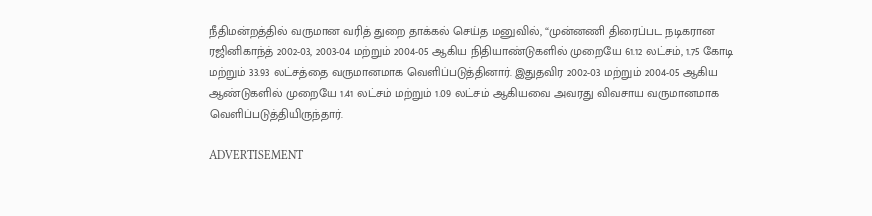நீதிமன்றத்தில் வருமான வரித் துறை தாக்கல் செய்த மனுவில், “முன்னணி திரைப்பட நடிகரான ரஜினிகாந்த் 2002-03, 2003-04 மற்றும் 2004-05 ஆகிய நிதியாண்டுகளில் முறையே 61.12 லட்சம், 1.75 கோடி மற்றும் 33.93 லட்சத்தை வருமானமாக வெளிப்படுத்தினார். இதுதவிர 2002-03 மற்றும் 2004-05 ஆகிய ஆண்டுகளில் முறையே 1.41 லட்சம் மற்றும் 1.09 லட்சம் ஆகியவை அவரது விவசாய வருமானமாக வெளிப்படுத்தியிருந்தார்.

ADVERTISEMENT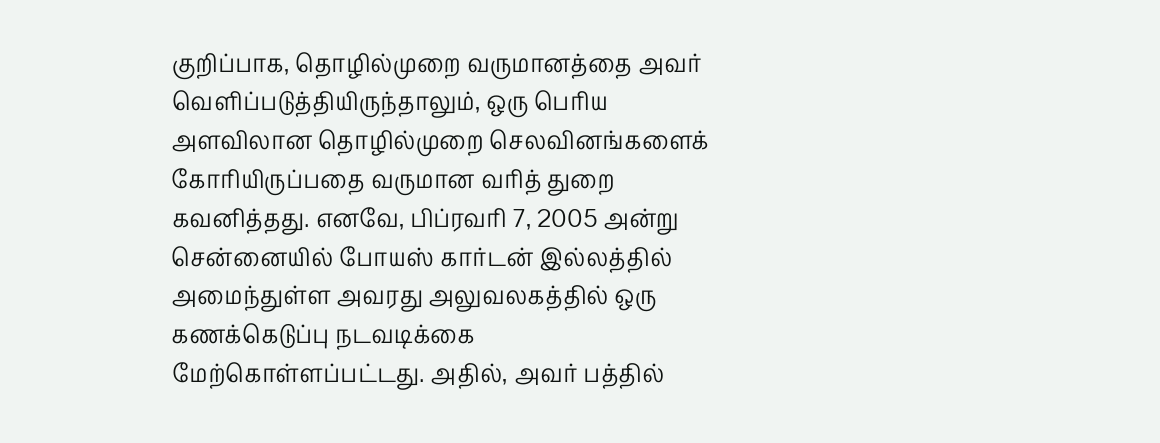குறிப்பாக, தொழில்முறை வருமானத்தை அவர் வெளிப்படுத்தியிருந்தாலும், ஒரு பெரிய அளவிலான தொழில்முறை செலவினங்களைக் கோரியிருப்பதை வருமான வரித் துறை கவனித்தது. எனவே, பிப்ரவரி 7, 2005 அன்று சென்னையில் போயஸ் கார்டன் இல்லத்தில் அமைந்துள்ள அவரது அலுவலகத்தில் ஒரு கணக்கெடுப்பு நடவடிக்கை மேற்கொள்ளப்பட்டது. அதில், அவர் பத்தில்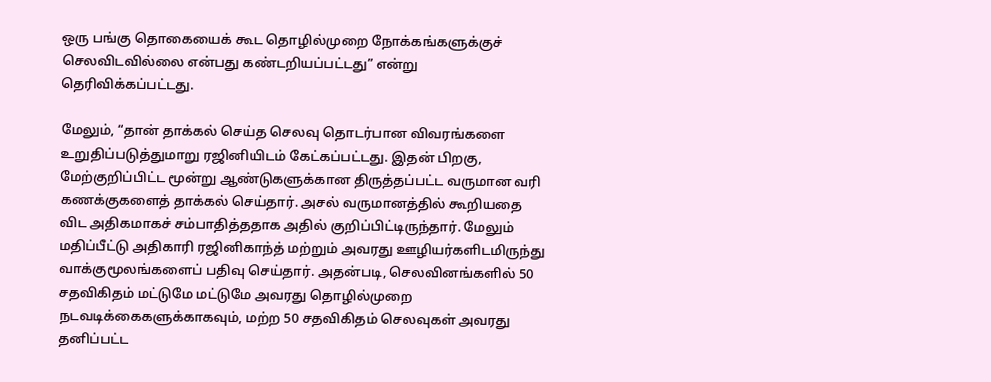ஒரு பங்கு தொகையைக் கூட தொழில்முறை நோக்கங்களுக்குச் செலவிடவில்லை என்பது கண்டறியப்பட்டது” என்று தெரிவிக்கப்பட்டது.

மேலும், “தான் தாக்கல் செய்த செலவு தொடர்பான விவரங்களை உறுதிப்படுத்துமாறு ரஜினியிடம் கேட்கப்பட்டது. இதன் பிறகு, மேற்குறிப்பிட்ட மூன்று ஆண்டுகளுக்கான திருத்தப்பட்ட வருமான வரி கணக்குகளைத் தாக்கல் செய்தார். அசல் வருமானத்தில் கூறியதை விட அதிகமாகச் சம்பாதித்ததாக அதில் குறிப்பிட்டிருந்தார். மேலும் மதிப்பீட்டு அதிகாரி ரஜினிகாந்த் மற்றும் அவரது ஊழியர்களிடமிருந்து வாக்குமூலங்களைப் பதிவு செய்தார். அதன்படி, செலவினங்களில் 50 சதவிகிதம் மட்டுமே மட்டுமே அவரது தொழில்முறை நடவடிக்கைகளுக்காகவும், மற்ற 50 சதவிகிதம் செலவுகள் அவரது தனிப்பட்ட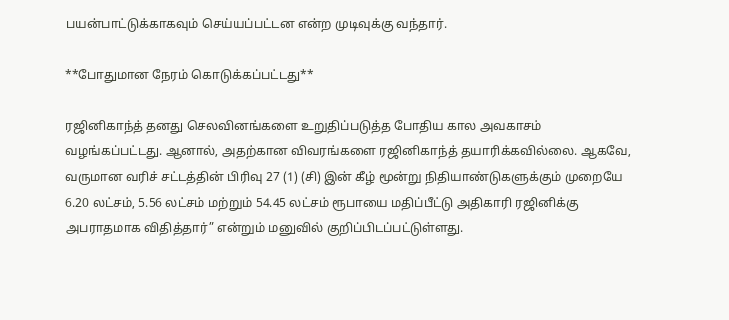பயன்பாட்டுக்காகவும் செய்யப்பட்டன என்ற முடிவுக்கு வந்தார்.

**போதுமான நேரம் கொடுக்கப்பட்டது**

ரஜினிகாந்த் தனது செலவினங்களை உறுதிப்படுத்த போதிய கால அவகாசம் வழங்கப்பட்டது. ஆனால், அதற்கான விவரங்களை ரஜினிகாந்த் தயாரிக்கவில்லை. ஆகவே, வருமான வரிச் சட்டத்தின் பிரிவு 27 (1) (சி) இன் கீழ் மூன்று நிதியாண்டுகளுக்கும் முறையே 6.20 லட்சம், 5.56 லட்சம் மற்றும் 54.45 லட்சம் ரூபாயை மதிப்பீட்டு அதிகாரி ரஜினிக்கு அபராதமாக விதித்தார்” என்றும் மனுவில் குறிப்பிடப்பட்டுள்ளது.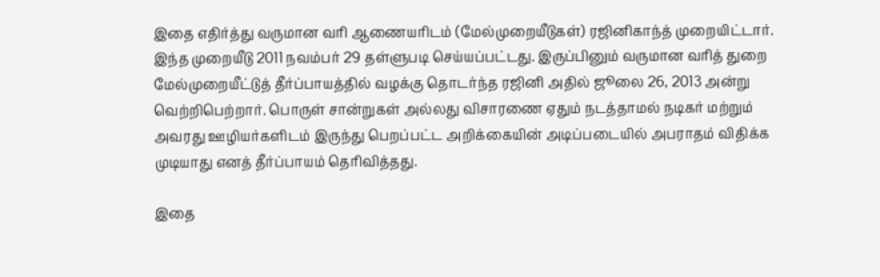இதை எதிர்த்து வருமான வரி ஆணையரிடம் (மேல்முறையீடுகள்) ரஜினிகாந்த் முறையிட்டார். இந்த முறையீடு 2011 நவம்பர் 29 தள்ளுபடி செய்யப்பட்டது. இருப்பினும் வருமான வரித் துறை மேல்முறையீட்டுத் தீர்ப்பாயத்தில் வழக்கு தொடர்ந்த ரஜினி அதில் ஜூலை 26, 2013 அன்று வெற்றிபெற்றார். பொருள் சான்றுகள் அல்லது விசாரணை ஏதும் நடத்தாமல் நடிகர் மற்றும் அவரது ஊழியர்களிடம் இருந்து பெறப்பட்ட அறிக்கையின் அடிப்படையில் அபராதம் விதிக்க முடியாது எனத் தீர்ப்பாயம் தெரிவித்தது.

இதை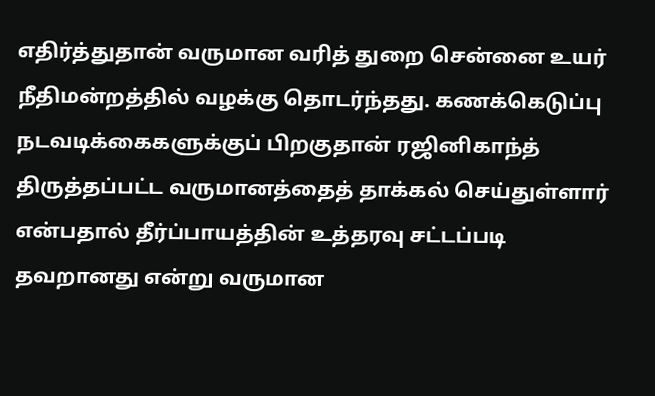எதிர்த்துதான் வருமான வரித் துறை சென்னை உயர் நீதிமன்றத்தில் வழக்கு தொடர்ந்தது. கணக்கெடுப்பு நடவடிக்கைகளுக்குப் பிறகுதான் ரஜினிகாந்த் திருத்தப்பட்ட வருமானத்தைத் தாக்கல் செய்துள்ளார் என்பதால் தீர்ப்பாயத்தின் உத்தரவு சட்டப்படி தவறானது என்று வருமான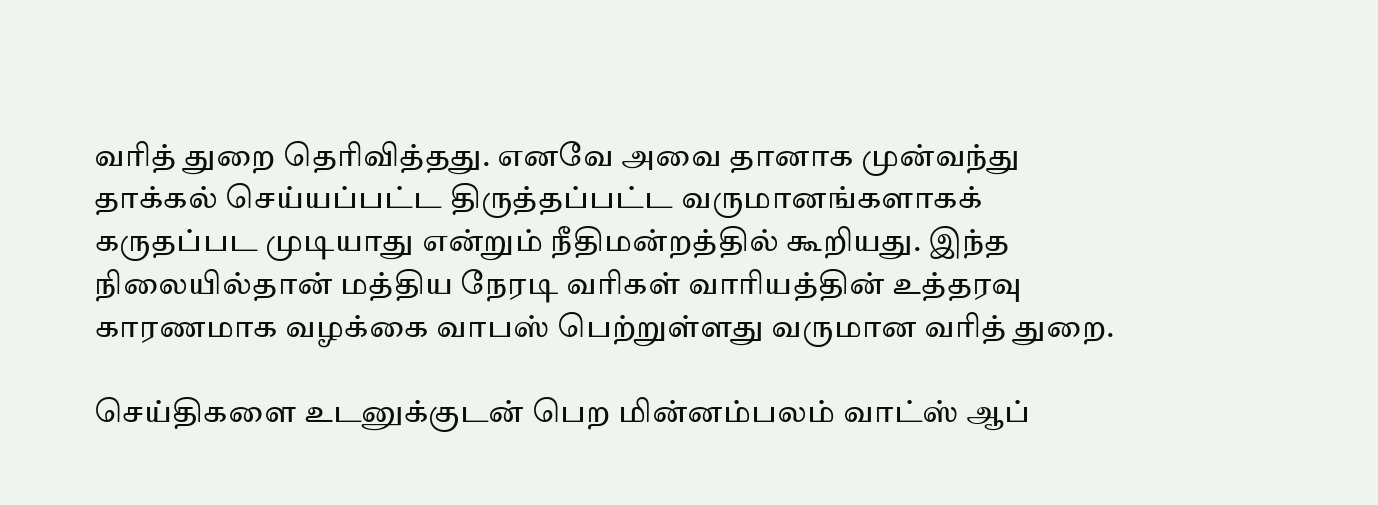வரித் துறை தெரிவித்தது. எனவே அவை தானாக முன்வந்து தாக்கல் செய்யப்பட்ட திருத்தப்பட்ட வருமானங்களாகக் கருதப்பட முடியாது என்றும் நீதிமன்றத்தில் கூறியது. இந்த நிலையில்தான் மத்திய நேரடி வரிகள் வாரியத்தின் உத்தரவு காரணமாக வழக்கை வாபஸ் பெற்றுள்ளது வருமான வரித் துறை.

செய்திகளை உடனுக்குடன் பெற மின்னம்பலம் வாட்ஸ் ஆப்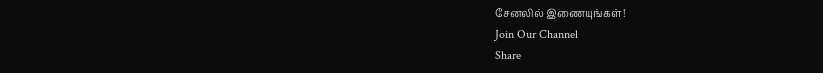சேனலில் இணையுங்கள்!
Join Our Channel
Share